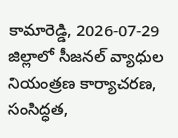కామారెడ్డి, 2026-07-29
జిల్లాలో సీజనల్ వ్యాధుల నియంత్రణ కార్యాచరణ, సంసిద్ధత,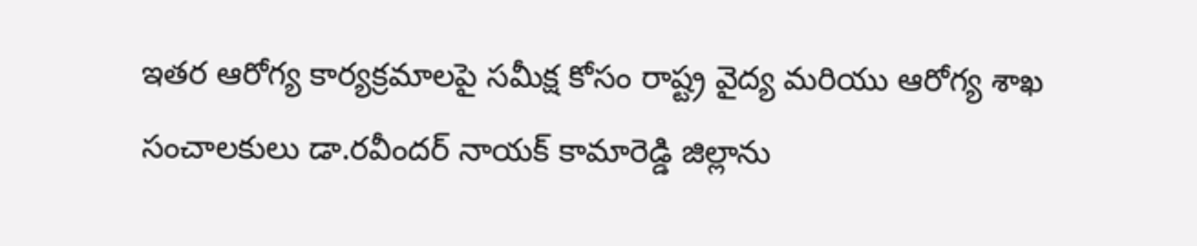ఇతర ఆరోగ్య కార్యక్రమాలపై సమీక్ష కోసం రాష్ట్ర వైద్య మరియు ఆరోగ్య శాఖ సంచాలకులు డా.రవీందర్ నాయక్ కామారెడ్డి జిల్లాను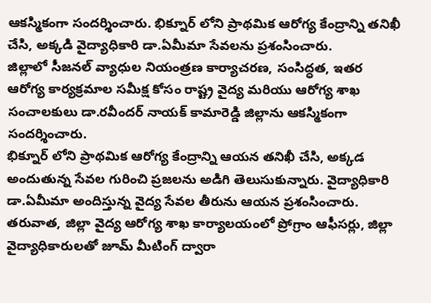ఆకస్మికంగా సందర్శించారు. భిక్నూర్ లోని ప్రాథమిక ఆరోగ్య కేంద్రాన్ని తనిఖీ చేసి, అక్కడి వైద్యాధికారి డా.ఏమీమా సేవలను ప్రశంసించారు.
జిల్లాలో సీజనల్ వ్యాధుల నియంత్రణ కార్యాచరణ, సంసిద్ధత, ఇతర ఆరోగ్య కార్యక్రమాల సమీక్ష కోసం రాష్ట్ర వైద్య మరియు ఆరోగ్య శాఖ సంచాలకులు డా.రవీందర్ నాయక్ కామారెడ్డి జిల్లాను ఆకస్మికంగా సందర్శించారు.
భిక్నూర్ లోని ప్రాథమిక ఆరోగ్య కేంద్రాన్ని ఆయన తనిఖీ చేసి, అక్కడ అందుతున్న సేవల గురించి ప్రజలను అడిగి తెలుసుకున్నారు. వైద్యాధికారి డా.ఏమీమా అందిస్తున్న వైద్య సేవల తీరును ఆయన ప్రశంసించారు.
తరువాత, జిల్లా వైద్య ఆరోగ్య శాఖ కార్యాలయంలో ప్రోగ్రాం ఆఫీసర్లు, జిల్లా వైద్యాధికారులతో జూమ్ మీటింగ్ ద్వారా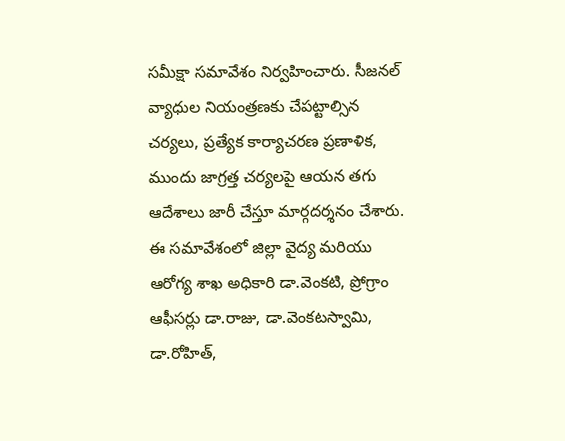సమీక్షా సమావేశం నిర్వహించారు. సీజనల్ వ్యాధుల నియంత్రణకు చేపట్టాల్సిన చర్యలు, ప్రత్యేక కార్యాచరణ ప్రణాళిక, ముందు జాగ్రత్త చర్యలపై ఆయన తగు ఆదేశాలు జారీ చేస్తూ మార్గదర్శనం చేశారు.
ఈ సమావేశంలో జిల్లా వైద్య మరియు ఆరోగ్య శాఖ అధికారి డా.వెంకటి, ప్రోగ్రాం ఆఫీసర్లు డా.రాజు, డా.వెంకటస్వామి, డా.రోహిత్,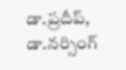డా.ప్రదీప్, డా.నర్సింగ్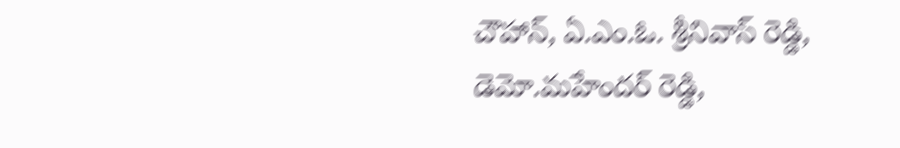చౌహాన్, ఏ.ఎం.ఓ. శ్రీనివాస్ రెడ్డి, డెమో.మహేందర్ రెడ్డి,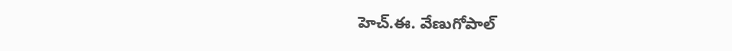హెచ్.ఈ. వేణుగోపాల్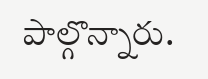పాల్గొన్నారు.